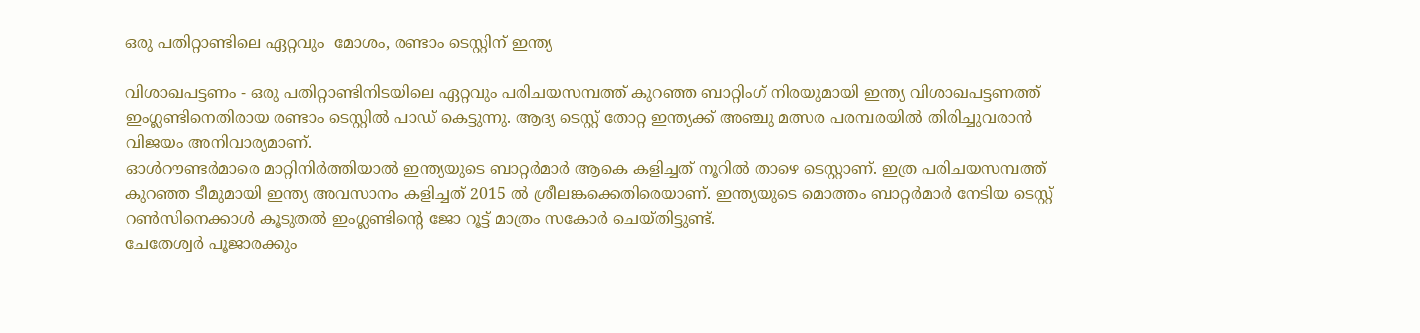ഒരു പതിറ്റാണ്ടിലെ ഏറ്റവും  മോശം, രണ്ടാം ടെസ്റ്റിന് ഇന്ത്യ

വിശാഖപട്ടണം - ഒരു പതിറ്റാണ്ടിനിടയിലെ ഏറ്റവും പരിചയസമ്പത്ത് കുറഞ്ഞ ബാറ്റിംഗ് നിരയുമായി ഇന്ത്യ വിശാഖപട്ടണത്ത് ഇംഗ്ലണ്ടിനെതിരായ രണ്ടാം ടെസ്റ്റില്‍ പാഡ് കെട്ടുന്നു. ആദ്യ ടെസ്റ്റ് തോറ്റ ഇന്ത്യക്ക് അഞ്ചു മത്സര പരമ്പരയില്‍ തിരിച്ചുവരാന്‍ വിജയം അനിവാര്യമാണ്.
ഓള്‍റൗണ്ടര്‍മാരെ മാറ്റിനിര്‍ത്തിയാല്‍ ഇന്ത്യയുടെ ബാറ്റര്‍മാര്‍ ആകെ കളിച്ചത് നൂറില്‍ താഴെ ടെസ്റ്റാണ്. ഇത്ര പരിചയസമ്പത്ത് കുറഞ്ഞ ടീമുമായി ഇന്ത്യ അവസാനം കളിച്ചത് 2015 ല്‍ ശ്രീലങ്കക്കെതിരെയാണ്. ഇന്ത്യയുടെ മൊത്തം ബാറ്റര്‍മാര്‍ നേടിയ ടെസ്റ്റ് റണ്‍സിനെക്കാള്‍ കൂടുതല്‍ ഇംഗ്ലണ്ടിന്റെ ജോ റൂട്ട് മാത്രം സകോര്‍ ചെയ്തിട്ടുണ്ട്.
ചേതേശ്വര്‍ പൂജാരക്കും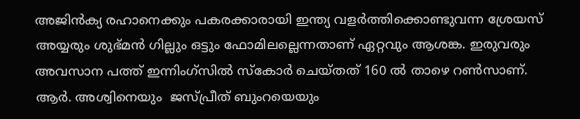അജിന്‍ക്യ രഹാനെക്കും പകരക്കാരായി ഇന്ത്യ വളര്‍ത്തിക്കൊണ്ടുവന്ന ശ്രേയസ് അയ്യരും ശുഭ്മന്‍ ഗില്ലും ഒട്ടും ഫോമിലല്ലെന്നതാണ് ഏറ്റവും ആശങ്ക. ഇരുവരും അവസാന പത്ത് ഇന്നിംഗ്‌സില്‍ സ്‌കോര്‍ ചെയ്തത് 160 ല്‍ താഴെ റണ്‍സാണ്. ആര്‍. അശ്വിനെയും  ജസ്പ്രീത് ബുംറയെയും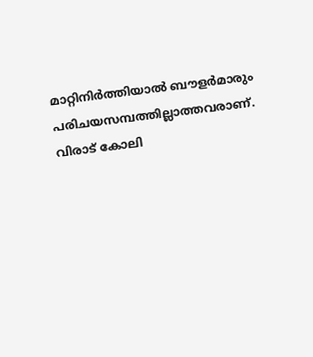മാറ്റിനിര്‍ത്തിയാല്‍ ബൗളര്‍മാരും പരിചയസമ്പത്തില്ലാത്തവരാണ്.
വിരാട് കോലി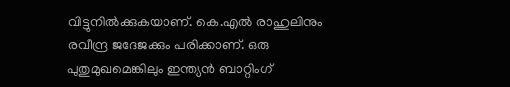വിട്ടുനില്‍ക്കുകയാണ്. കെ.എല്‍ രാഹുലിനും രവീന്ദ്ര ജദേജക്കും പരിക്കാണ്. ഒരു പുതുമുഖമെങ്കിലും ഇന്ത്യന്‍ ബാറ്റിംഗ്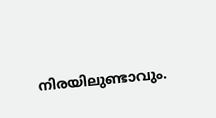നിരയിലുണ്ടാവും.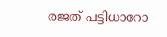രജത് പട്ടിധാറോ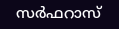സര്‍ഫറാസ്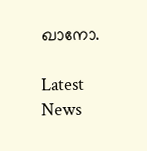ഖാനോ.

Latest News